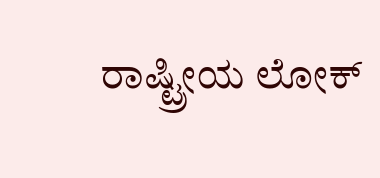ರಾಷ್ಟ್ರೀಯ ಲೋಕ್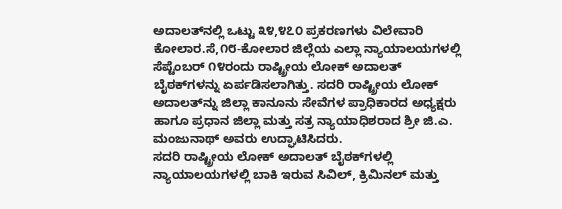ಅದಾಲತ್‌ನಲ್ಲಿ ಒಟ್ಟು ೩೪,೪೭೦ ಪ್ರಕರಣಗಳು ವಿಲೇವಾರಿ
ಕೋಲಾರ.ಸೆ,೧೮-ಕೋಲಾರ ಜಿಲ್ಲೆಯ ಎಲ್ಲಾ ನ್ಯಾಯಾಲಯಗಳಲ್ಲಿ ಸೆಪ್ಟೆಂಬರ್ ೧೪ರಂದು ರಾಷ್ಟ್ರೀಯ ಲೋಕ್ ಅದಾಲತ್ ಬೈಠಕ್‌ಗಳನ್ನು ಏರ್ಪಡಿಸಲಾಗಿತ್ತು. ಸದರಿ ರಾಷ್ಟ್ರೀಯ ಲೋಕ್ ಅದಾಲತ್‌ನ್ನು ಜಿಲ್ಲಾ ಕಾನೂನು ಸೇವೆಗಳ ಪ್ರಾಧಿಕಾರದ ಅಧ್ಯಕ್ಷರು ಹಾಗೂ ಪ್ರಧಾನ ಜಿಲ್ಲಾ ಮತ್ತು ಸತ್ರ ನ್ಯಾಯಾಧಿಶರಾದ ಶ್ರೀ ಜಿ.ಎ. ಮಂಜುನಾಥ್ ಅವರು ಉದ್ಘಾಟಿಸಿದರು.
ಸದರಿ ರಾಷ್ಟ್ರೀಯ ಲೋಕ್ ಅದಾಲತ್ ಬೈಠಕ್‌ಗಳಲ್ಲಿ ನ್ಯಾಯಾಲಯಗಳಲ್ಲಿ ಬಾಕಿ ಇರುವ ಸಿವಿಲ್, ಕ್ರಿಮಿನಲ್ ಮತ್ತು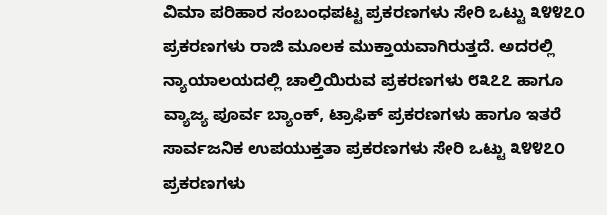ವಿಮಾ ಪರಿಹಾರ ಸಂಬಂಧಪಟ್ಟ ಪ್ರಕರಣಗಳು ಸೇರಿ ಒಟ್ಟು ೩೪೪೭೦ ಪ್ರಕರಣಗಳು ರಾಜಿ ಮೂಲಕ ಮುಕ್ತಾಯವಾಗಿರುತ್ತದೆ. ಅದರಲ್ಲಿ ನ್ಯಾಯಾಲಯದಲ್ಲಿ ಚಾಲ್ತಿಯಿರುವ ಪ್ರಕರಣಗಳು ೮೩೭೭ ಹಾಗೂ ವ್ಯಾಜ್ಯ ಪೂರ್ವ ಬ್ಯಾಂಕ್, ಟ್ರಾಫಿಕ್ ಪ್ರಕರಣಗಳು ಹಾಗೂ ಇತರೆ ಸಾರ್ವಜನಿಕ ಉಪಯುಕ್ತತಾ ಪ್ರಕರಣಗಳು ಸೇರಿ ಒಟ್ಟು ೩೪೪೭೦ ಪ್ರಕರಣಗಳು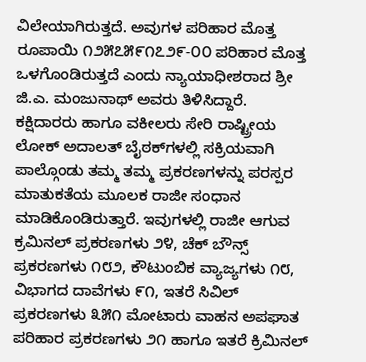ವಿಲೇಯಾಗಿರುತ್ತದೆ. ಅವುಗಳ ಪರಿಹಾರ ಮೊತ್ತ ರೂಪಾಯಿ ೧೨೫೭೫೯೧೭೨೯-೦೦ ಪರಿಹಾರ ಮೊತ್ತ ಒಳಗೊಂಡಿರುತ್ತದೆ ಎಂದು ನ್ಯಾಯಾಧೀಶರಾದ ಶ್ರೀ ಜಿ.ಎ. ಮಂಜುನಾಥ್ ಅವರು ತಿಳಿಸಿದ್ದಾರೆ.
ಕಕ್ಷಿದಾರರು ಹಾಗೂ ವಕೀಲರು ಸೇರಿ ರಾಷ್ಟ್ರೀಯ ಲೋಕ್ ಅದಾಲತ್ ಬೈಠಕ್‌ಗಳಲ್ಲಿ ಸಕ್ರಿಯವಾಗಿ ಪಾಲ್ಗೊಂಡು ತಮ್ಮ ತಮ್ಮ ಪ್ರಕರಣಗಳನ್ನು ಪರಸ್ಪರ ಮಾತುಕತೆಯ ಮೂಲಕ ರಾಜೀ ಸಂಧಾನ ಮಾಡಿಕೊಂಡಿರುತ್ತಾರೆ. ಇವುಗಳಲ್ಲಿ ರಾಜೀ ಆಗುವ ಕ್ರಮಿನಲ್ ಪ್ರಕರಣಗಳು ೨೪, ಚೆಕ್ ಬೌನ್ಸ್ ಪ್ರಕರಣಗಳು ೧೮೨, ಕೌಟುಂಬಿಕ ವ್ಯಾಜ್ಯಗಳು ೧೮, ವಿಭಾಗದ ದಾವೆಗಳು ೯೧, ಇತರೆ ಸಿವಿಲ್ ಪ್ರಕರಣಗಳು ೩೫೧ ಮೋಟಾರು ವಾಹನ ಅಪಘಾತ ಪರಿಹಾರ ಪ್ರಕರಣಗಳು ೨೧ ಹಾಗೂ ಇತರೆ ಕ್ರಿಮಿನಲ್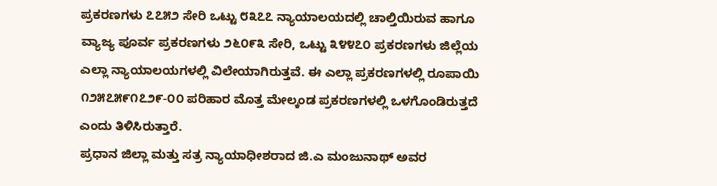ಪ್ರಕರಣಗಳು ೭೭೫೨ ಸೇರಿ ಒಟ್ಟು ೮೩೭೭ ನ್ಯಾಯಾಲಯದಲ್ಲಿ ಚಾಲ್ತಿಯಿರುವ ಹಾಗೂ ವ್ಯಾಜ್ಯ ಪೂರ್ವ ಪ್ರಕರಣಗಳು ೨೬೦೯೩ ಸೇರಿ, ಒಟ್ಟು ೩೪೪೭೦ ಪ್ರಕರಣಗಳು ಜಿಲ್ಲೆಯ ಎಲ್ಲಾ ನ್ಯಾಯಾಲಯಗಳಲ್ಲಿ ವಿಲೇಯಾಗಿರುತ್ತವೆ. ಈ ಎಲ್ಲಾ ಪ್ರಕರಣಗಳಲ್ಲಿ ರೂಪಾಯಿ ೧೨೫೭೫೯೧೭೨೯-೦೦ ಪರಿಹಾರ ಮೊತ್ತ ಮೇಲ್ಕಂಡ ಪ್ರಕರಣಗಳಲ್ಲಿ ಒಳಗೊಂಡಿರುತ್ತದೆ ಎಂದು ತಿಳಿಸಿರುತ್ತಾರೆ.
ಪ್ರಧಾನ ಜಿಲ್ಲಾ ಮತ್ತು ಸತ್ರ ನ್ಯಾಯಾಧೀಶರಾದ ಜಿ.ಎ ಮಂಜುನಾಥ್ ಅವರ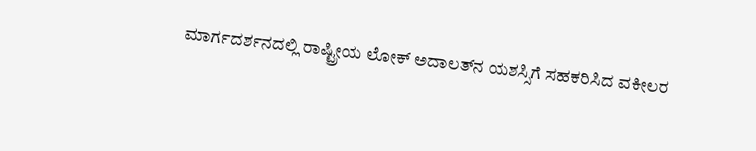ಮಾರ್ಗದರ್ಶನದಲ್ಲಿ ರಾಷ್ಟ್ರೀಯ ಲೋಕ್ ಅದಾಲತ್‌ನ ಯಶಸ್ಸಿಗೆ ಸಹಕರಿಸಿದ ವಕೀಲರ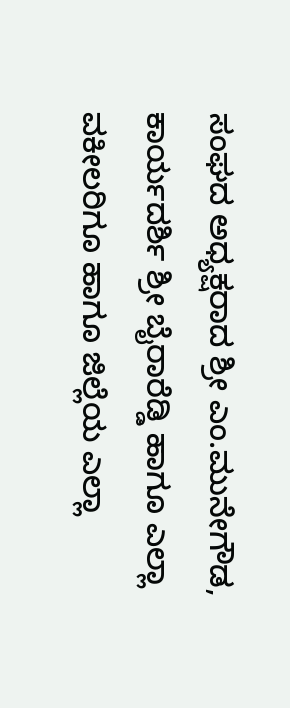ಸಂಘದ ಅಧ್ಯಕ್ಷರಾದ ಶ್ರೀ ಎಂ.ಮುನೇಗೌಡ, ಕಾರ್ಯದರ್ಶಿ ಶ್ರೀ ಬೈರಾರೆಡ್ಡಿ ಹಾಗೂ ಎಲ್ಲಾ ವಕೀಲರಿಗೂ ಹಾಗೂ ಜಿಲ್ಲೆಯ ಎಲ್ಲಾ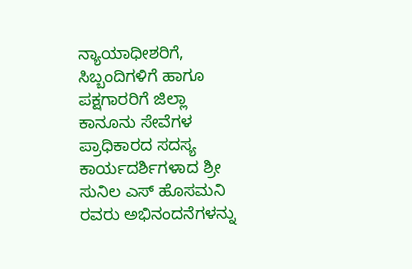ನ್ಯಾಯಾಧೀಶರಿಗೆ, ಸಿಬ್ಬಂದಿಗಳಿಗೆ ಹಾಗೂ ಪಕ್ಷಗಾರರಿಗೆ ಜಿಲ್ಲಾ ಕಾನೂನು ಸೇವೆಗಳ ಪ್ರಾಧಿಕಾರದ ಸದಸ್ಯ ಕಾರ್ಯದರ್ಶಿಗಳಾದ ಶ್ರೀ ಸುನಿಲ ಎಸ್ ಹೊಸಮನಿ ರವರು ಅಭಿನಂದನೆಗಳನ್ನು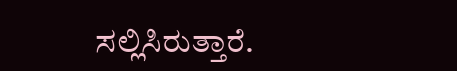ಸಲ್ಲಿಸಿರುತ್ತಾರೆ.